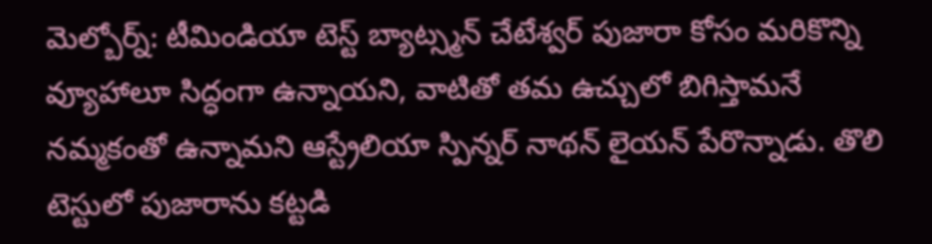మెల్బోర్న్: టీమిండియా టెస్ట్ బ్యాట్స్మన్ చేటేశ్వర్ పుజారా కోసం మరికొన్ని వ్యూహాలూ సిద్ధంగా ఉన్నాయని, వాటితో తమ ఉచ్చులో బిగిస్తామనే నమ్మకంతో ఉన్నామని ఆస్ట్రేలియా స్పిన్నర్ నాథన్ లైయన్ పేరొన్నాడు. తొలి టెస్టులో పుజారాను కట్టడి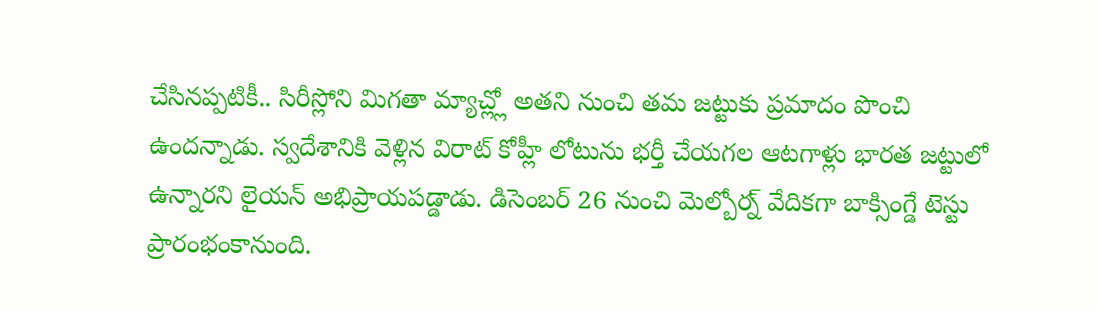చేసినప్పటికీ.. సిరీస్లోని మిగతా మ్యాచ్ల్లో అతని నుంచి తమ జట్టుకు ప్రమాదం పొంచి ఉందన్నాడు. స్వదేశానికి వెళ్లిన విరాట్ కోహ్లీ లోటును భర్తీ చేయగల ఆటగాళ్లు భారత జట్టులో ఉన్నారని లైయన్ అభిప్రాయపడ్డాడు. డిసెంబర్ 26 నుంచి మెల్బోర్న్ వేదికగా బాక్సింగ్డే టెస్టు ప్రారంభంకానుంది.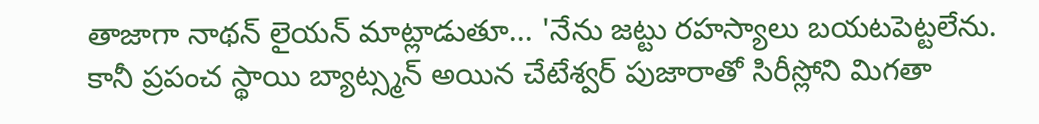తాజాగా నాథన్ లైయన్ మాట్లాడుతూ... 'నేను జట్టు రహస్యాలు బయటపెట్టలేను. కానీ ప్రపంచ స్థాయి బ్యాట్స్మన్ అయిన చేటేశ్వర్ పుజారాతో సిరీస్లోని మిగతా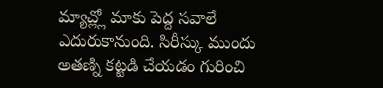మ్యాచ్ల్లో మాకు పెద్ద సవాలే ఎదురుకానుంది. సిరీస్కు ముందు అతణ్ని కట్టడి చేయడం గురించి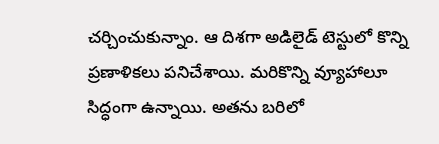చర్చించుకున్నాం. ఆ దిశగా అడిలైడ్ టెస్టులో కొన్ని ప్రణాళికలు పనిచేశాయి. మరికొన్ని వ్యూహాలూ సిద్ధంగా ఉన్నాయి. అతను బరిలో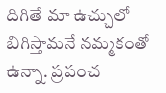దిగితే మా ఉచ్చులో బిగిస్తామనే నమ్మకంతో ఉన్నా. ప్రపంచ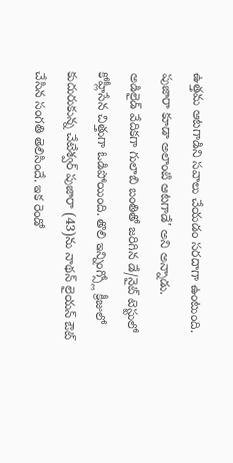ఉత్తమ ఆటగాడిని సవాలు చేయడం సరదాగా ఉంటుంది. పుజారా కూడా అలాంటి ఆటగాడే' అని అన్నాడు.
అడిలైడ్ వేదికగా గులాబి బంతితో జరిగిన డే/నైట్ టెస్టులో కోహ్లీసేన చిత్తుగా ఓడిపోయింది. తొలి ఇన్నింగ్స్లో క్రీజులో కుదురుకున్న చేటేశ్వర్ పుజారా (43)ను నాథన్ లైయన్ ఔట్ చేసిన సంగతి తెలిసిందే. ఇక రెండో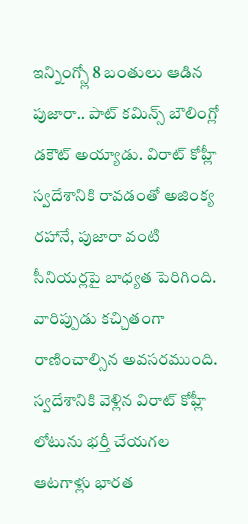ఇన్నింగ్స్లో 8 బంతులు ఆడిన పుజారా.. పాట్ కమిన్స్ బౌలింగ్లో డకౌట్ అయ్యాడు. విరాట్ కోహ్లీ స్వదేశానికి రావడంతో అజింక్య రహానే, పుజారా వంటి సీనియర్లపై బాధ్యత పెరిగింది. వారిప్పుడు కచ్చితంగా రాణించాల్సిన అవసరముంది.
స్వదేశానికి వెళ్లిన విరాట్ కోహ్లీ లోటును భర్తీ చేయగల ఆటగాళ్లు భారత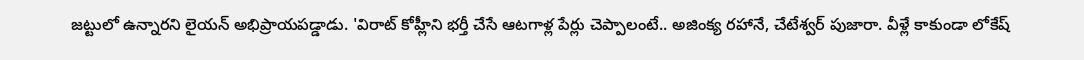జట్టులో ఉన్నారని లైయన్ అభిప్రాయపడ్డాడు. 'విరాట్ కోహ్లీని భర్తీ చేసే ఆటగాళ్ల పేర్లు చెప్పాలంటే.. అజింక్య రహానే, చేటేశ్వర్ పుజారా. వీళ్లే కాకుండా లోకేష్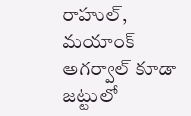రాహుల్, మయాంక్ అగర్వాల్ కూడా జట్టులో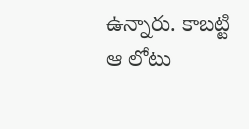ఉన్నారు. కాబట్టి ఆ లోటు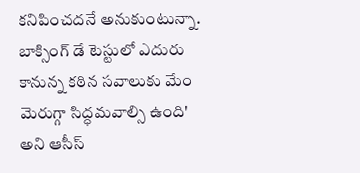కనిపించదనే అనుకుంటున్నా. బాక్సింగ్ డే టెస్టులో ఎదురు కానున్న కఠిన సవాలుకు మేం మెరుగ్గా సిద్ధమవాల్సి ఉంది' అని ఆసీస్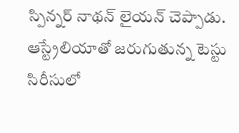స్పిన్నర్ నాథన్ లైయన్ చెప్పాడు. ఆస్ట్రేలియాతో జరుగుతున్న టెస్టు సిరీసులో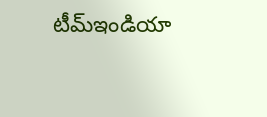టీమ్ఇండియా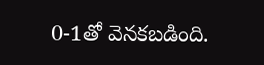0-1తో వెనకబడింది.